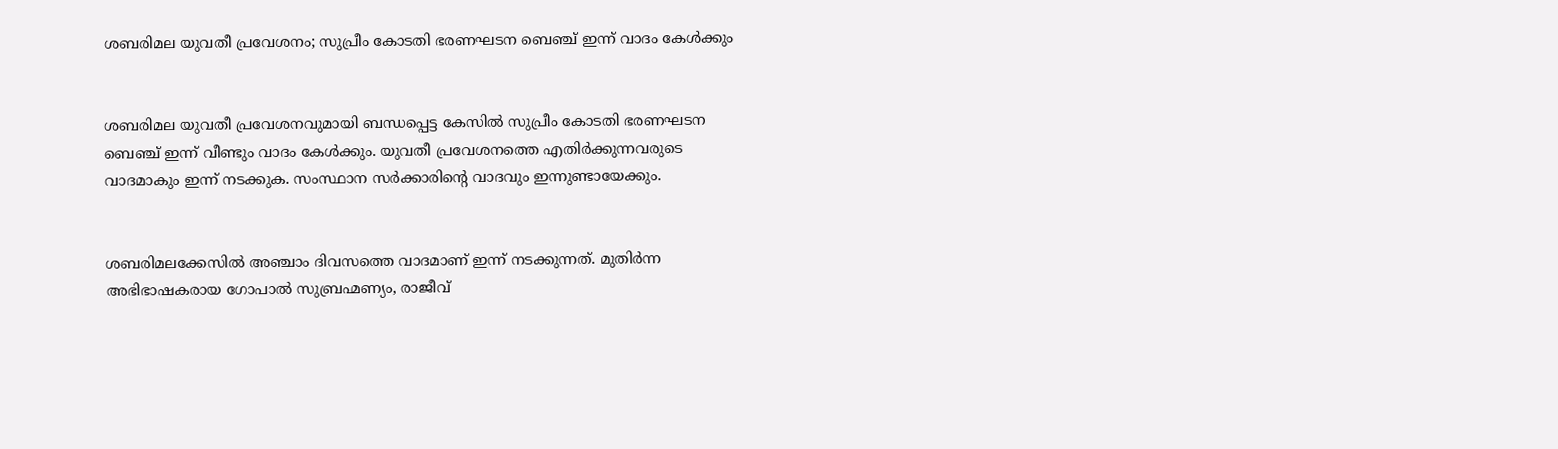ശബരിമല യുവതീ പ്രവേശനം; സുപ്രീം കോടതി ഭരണഘടന ബെഞ്ച് ഇന്ന് വാദം കേള്‍ക്കും


ശബരിമല യുവതീ പ്രവേശനവുമായി ബന്ധപ്പെട്ട കേസില്‍ സുപ്രീം കോടതി ഭരണഘടന ബെഞ്ച് ഇന്ന് വീണ്ടും വാദം കേള്‍ക്കും. യുവതീ പ്രവേശനത്തെ എതിര്‍ക്കുന്നവരുടെ വാദമാകും ഇന്ന് നടക്കുക. സംസ്ഥാന സര്‍ക്കാരിന്റെ വാദവും ഇന്നുണ്ടായേക്കും.


ശബരിമലക്കേസില്‍ അഞ്ചാം ദിവസത്തെ വാദമാണ് ഇന്ന് നടക്കുന്നത്. മുതിര്‍ന്ന അഭിഭാഷകരായ ഗോപാല്‍ സുബ്രഹ്മണ്യം, രാജീവ്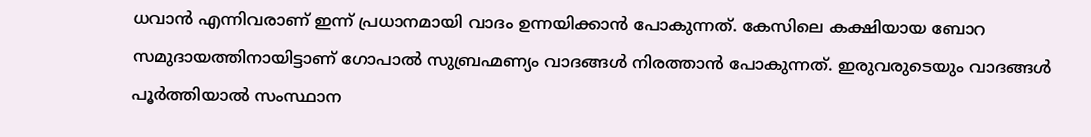ധവാന്‍ എന്നിവരാണ് ഇന്ന് പ്രധാനമായി വാദം ഉന്നയിക്കാന്‍ പോകുന്നത്. കേസിലെ കക്ഷിയായ ബോറ സമുദായത്തിനായിട്ടാണ് ഗോപാല്‍ സുബ്രഹ്മണ്യം വാദങ്ങള്‍ നിരത്താന്‍ പോകുന്നത്. ഇരുവരുടെയും വാദങ്ങള്‍ പൂര്‍ത്തിയാല്‍ സംസ്ഥാന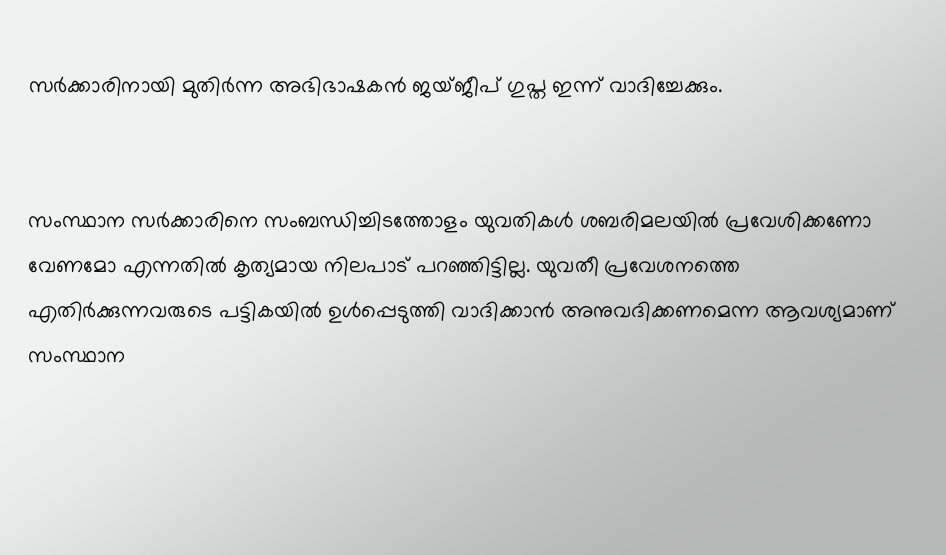സര്‍ക്കാരിനായി മുതിര്‍ന്ന അഭിഭാഷകന്‍ ജയ്ജീപ് ഗുപ്ത ഇന്ന് വാദിച്ചേക്കും.


സംസ്ഥാന സര്‍ക്കാരിനെ സംബന്ധിച്ചിടത്തോളം യുവതികള്‍ ശബരിമലയില്‍ പ്രവേശിക്കണോ വേണമോ എന്നതില്‍ കൃത്യമായ നിലപാട് പറഞ്ഞിട്ടില്ല. യുവതീ പ്രവേശനത്തെ എതിര്‍ക്കുന്നവരുടെ പട്ടികയില്‍ ഉള്‍പ്പെടുത്തി വാദിക്കാന്‍ അനുവദിക്കണമെന്ന ആവശ്യമാണ് സംസ്ഥാന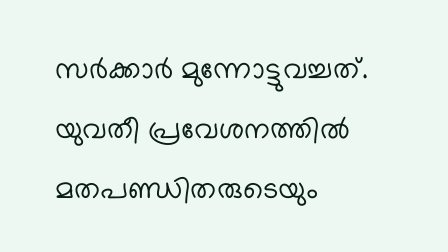സര്‍ക്കാര്‍ മുന്നോട്ടുവച്ചത്. യുവതീ പ്രവേശനത്തില്‍ മതപണ്ഡിതരുടെയും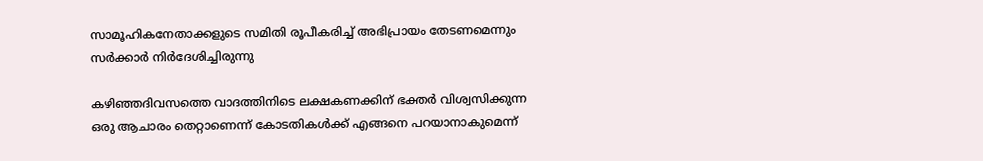സാമൂഹികനേതാക്കളുടെ സമിതി രൂപീകരിച്ച് അഭിപ്രായം തേടണമെന്നും സര്‍ക്കാര്‍ നിര്‍ദേശിച്ചിരുന്നു

കഴിഞ്ഞദിവസത്തെ വാദത്തിനിടെ ലക്ഷകണക്കിന് ഭക്തര്‍ വിശ്വസിക്കുന്ന ഒരു ആചാരം തെറ്റാണെന്ന് കോടതികള്‍ക്ക് എങ്ങനെ പറയാനാകുമെന്ന്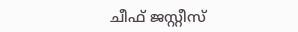ചീഫ് ജസ്റ്റീസ്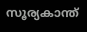സൂര്യകാന്ത്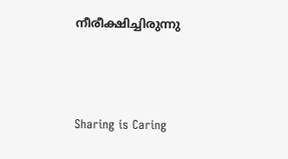നീരീക്ഷിച്ചിരുന്നു



Sharing is Caring